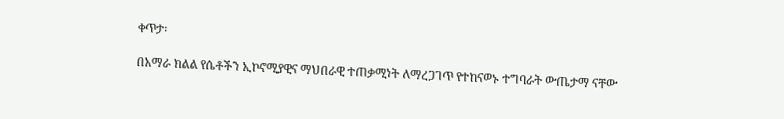ቀጥታ፡

በአማራ ክልል የሴቶችን ኢኮኖሚያዊና ማህበራዊ ተጠቃሚነት ለማረጋገጥ የተከናወኑ ተግባራት ውጤታማ ናቸው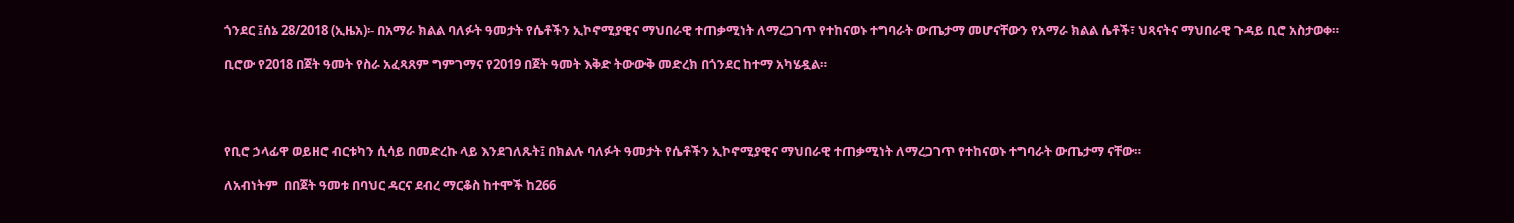ጎንደር ፤ሰኔ 28/2018 (ኢዜአ)፡- በአማራ ክልል ባለፉት ዓመታት የሴቶችን ኢኮኖሚያዊና ማህበራዊ ተጠቃሚነት ለማረጋገጥ የተከናወኑ ተግባራት ውጤታማ መሆናቸውን የአማራ ክልል ሴቶች፣ ህጻናትና ማህበራዊ ጉዳይ ቢሮ አስታወቀ።

ቢሮው የ2018 በጀት ዓመት የስራ አፈጻጸም ግምገማና የ2019 በጀት ዓመት እቅድ ትውውቅ መድረክ በጎንደር ከተማ አካሄዷል።




የቢሮ ኃላፊዋ ወይዘሮ ብርቱካን ሲሳይ በመድረኩ ላይ እንደገለጹት፤ በክልሉ ባለፉት ዓመታት የሴቶችን ኢኮኖሚያዊና ማህበራዊ ተጠቃሚነት ለማረጋገጥ የተከናወኑ ተግባራት ውጤታማ ናቸው።

ለአብነትም  በበጀት ዓመቱ በባህር ዳርና ደብረ ማርቆስ ከተሞች ከ266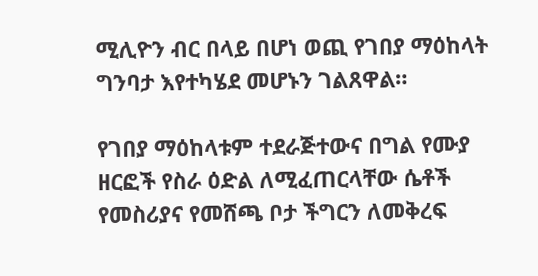ሚሊዮን ብር በላይ በሆነ ወጪ የገበያ ማዕከላት  ግንባታ እየተካሄደ መሆኑን ገልጸዋል።

የገበያ ማዕከላቱም ተደራጅተውና በግል የሙያ ዘርፎች የስራ ዕድል ለሚፈጠርላቸው ሴቶች የመስሪያና የመሸጫ ቦታ ችግርን ለመቅረፍ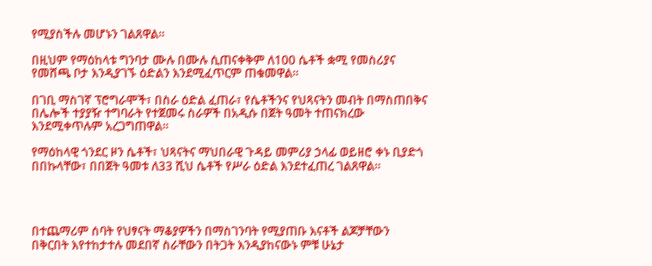የሚያስችሉ መሆኑን ገልጸዋል።

በዚህም የማዕከላቱ ግንባታ ሙሉ በሙሉ ሲጠናቀቅም ለ100 ሴቶች ቋሚ የመስሪያና የመሸጫ ቦታ እንዲያገኙ ዕድልን እንደሚፈጥርም ጠቁመዋል።

በገቢ ማስገኛ ፕሮግራሞች፣ በስራ ዕድል ፈጠራ፣ የሴቶችንና የህጻናትን መብት በማስጠበቅና በሌሎች ተያያዥ ተግባራት የተጀመሩ ስራዎች በአዲሱ በጀት ዓመት ተጠናክረው እንደሚቀጥሉም አረጋግጠዋል።

የማዕከላዊ ጎንደር ዞን ሴቶች፣ ህጻናትና ማህበራዊ ጉዳይ መምሪያ ኃላፊ ወይዘሮ ቀኑ ቢያድጎ በበኩላቸው፣ በበጀት ዓመቱ ለ33 ሺህ ሴቶች የሥራ ዕድል እንደተፈጠረ ገልጸዋል።




በተጨማሪም ሰባት የህፃናት ማቆያዎችን በማስገንባት የሚያጠቡ እናቶች ልጆቻቸውን በቅርበት እየተከታተሉ መደበኛ ስራቸውን በትጋት እንዲያከናውኑ ምቹ ሁኔታ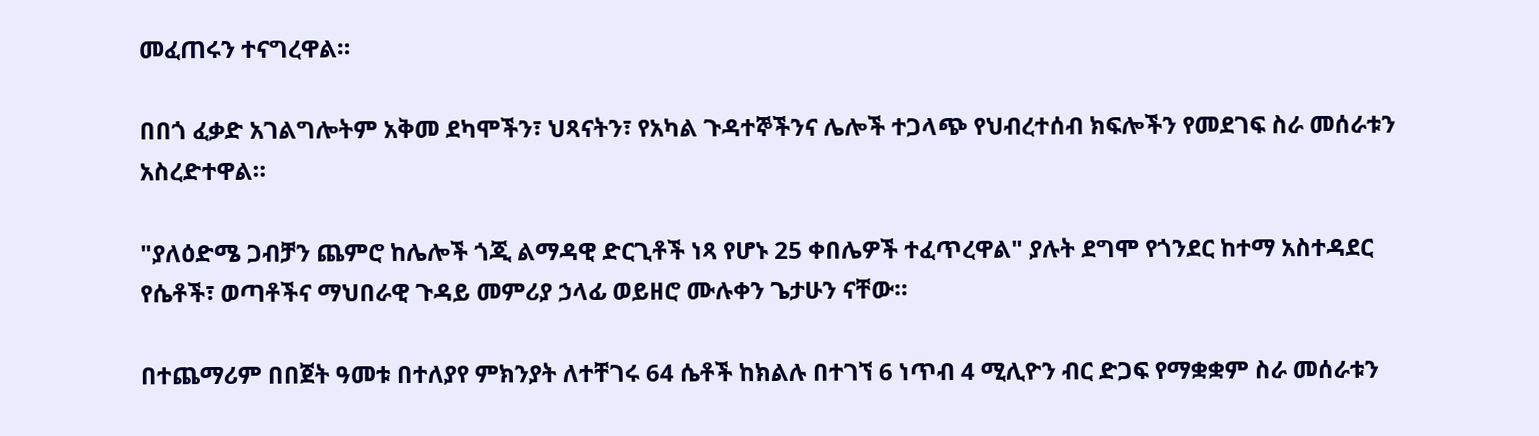መፈጠሩን ተናግረዋል።

በበጎ ፈቃድ አገልግሎትም አቅመ ደካሞችን፣ ህጻናትን፣ የአካል ጉዳተኞችንና ሌሎች ተጋላጭ የህብረተሰብ ክፍሎችን የመደገፍ ስራ መሰራቱን አስረድተዋል።

"ያለዕድሜ ጋብቻን ጨምሮ ከሌሎች ጎጂ ልማዳዊ ድርጊቶች ነጻ የሆኑ 25 ቀበሌዎች ተፈጥረዋል" ያሉት ደግሞ የጎንደር ከተማ አስተዳደር የሴቶች፣ ወጣቶችና ማህበራዊ ጉዳይ መምሪያ ኃላፊ ወይዘሮ ሙሉቀን ጌታሁን ናቸው።

በተጨማሪም በበጀት ዓመቱ በተለያየ ምክንያት ለተቸገሩ 64 ሴቶች ከክልሉ በተገኘ 6 ነጥብ 4 ሚሊዮን ብር ድጋፍ የማቋቋም ስራ መሰራቱን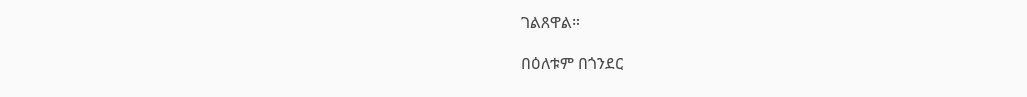ገልጸዋል።

በዕለቱም በጎንደር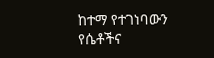ከተማ የተገነባውን የሴቶችና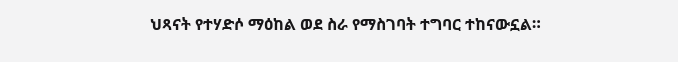ህጻናት የተሃድሶ ማዕከል ወደ ስራ የማስገባት ተግባር ተከናውኗል።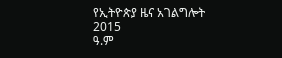የኢትዮጵያ ዜና አገልግሎት
2015
ዓ.ም